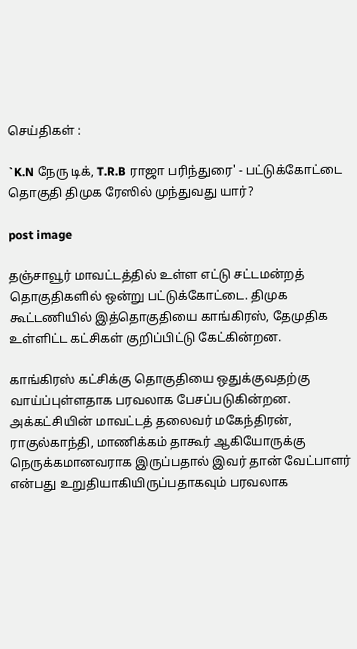செய்திகள் :

`K.N நேரு டிக், T.R.B ராஜா பரிந்துரை' - பட்டுக்கோட்டை தொகுதி திமுக ரேஸில் முந்துவது யார்?

post image

தஞ்சாவூர் மாவட்டத்தில் உள்ள எட்டு சட்டமன்றத் தொகுதிகளில் ஒன்று பட்டுக்கோட்டை. திமுக கூட்டணியில் இத்தொகுதியை காங்கிரஸ், தேமுதிக உள்ளிட்ட கட்சிகள் குறிப்பிட்டு கேட்கின்றன.

காங்கிரஸ் கட்சிக்கு தொகுதியை ஒதுக்குவதற்கு வாய்ப்புள்ளதாக பரவலாக பேசப்படுகின்றன. அக்கட்சியின் மாவட்டத் தலைவர் மகேந்திரன், ராகுல்காந்தி, மாணிக்கம் தாகூர் ஆகியோருக்கு நெருக்கமானவராக இருப்பதால் இவர் தான் வேட்பாளர் என்பது உறுதியாகியிருப்பதாகவும் பரவலாக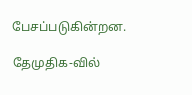பேசப்படுகின்றன.

தேமுதிக-வில்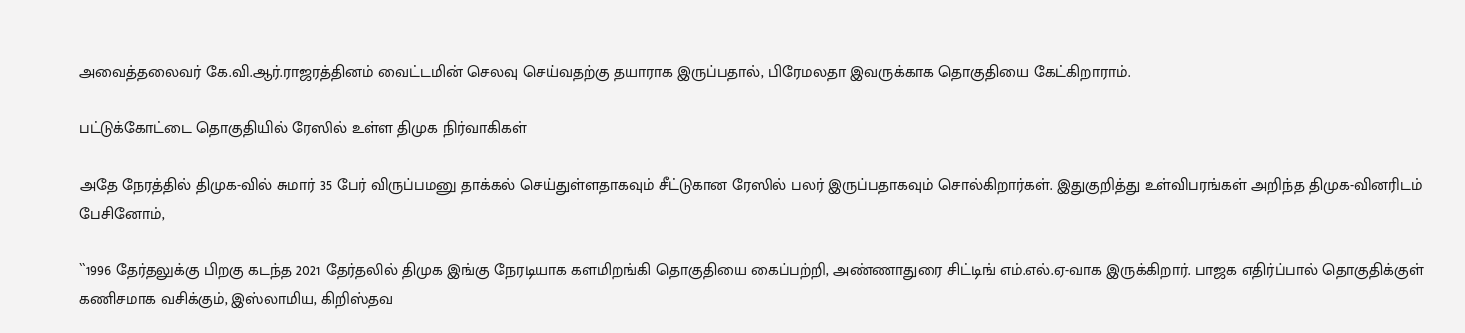அவைத்தலைவர் கே.வி.ஆர்.ராஜரத்தினம் வைட்டமின் செலவு செய்வதற்கு தயாராக இருப்பதால், பிரேமலதா இவருக்காக தொகுதியை கேட்கிறாராம்.

பட்டுக்கோட்டை தொகுதியில் ரேஸில் உள்ள திமுக நிர்வாகிகள்

அதே நேரத்தில் திமுக-வில் சுமார் 35 பேர் விருப்பமனு தாக்கல் செய்துள்ளதாகவும் சீட்டுகான ரேஸில் பலர் இருப்பதாகவும் சொல்கிறார்கள். இதுகுறித்து உள்விபரங்கள் அறிந்த திமுக-வினரிடம் பேசினோம்,

``1996 தேர்தலுக்கு பிறகு கடந்த 2021 தேர்தலில் திமுக இங்கு நேரடியாக களமிறங்கி தொகுதியை கைப்பற்றி, அண்ணாதுரை சிட்டிங் எம்.எல்.ஏ-வாக இருக்கிறார். பாஜக எதிர்ப்பால் தொகுதிக்குள் கணிசமாக வசிக்கும், இஸ்லாமிய, கிறிஸ்தவ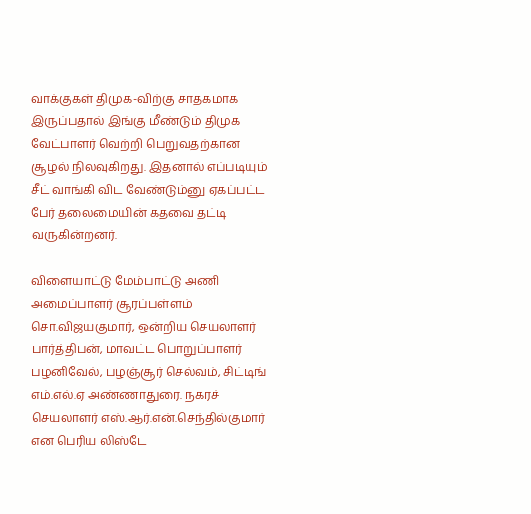வாக்குகள் திமுக-விற்கு சாதகமாக இருப்பதால் இங்கு மீண்டும் திமுக வேட்பாளர் வெற்றி பெறுவதற்கான சூழல் நிலவுகிறது. இதனால் எப்படியும் சீட் வாங்கி விட வேண்டும்னு ஏகப்பட்ட பேர் தலைமையின் கதவை தட்டி வருகின்றனர்.

விளையாட்டு மேம்பாட்டு அணி அமைப்பாளர் சூரப்பள்ளம் சொ.விஜயகுமார், ஒன்றிய செயலாளர் பார்த்திபன், மாவட்ட பொறுப்பாளர் பழனிவேல், பழஞ்சூர் செல்வம், சிட்டிங் எம்.எல்.ஏ அண்ணாதுரை. நகரச் செயலாளர் எஸ்.ஆர்.என்.செந்தில்குமார் என பெரிய லிஸ்டே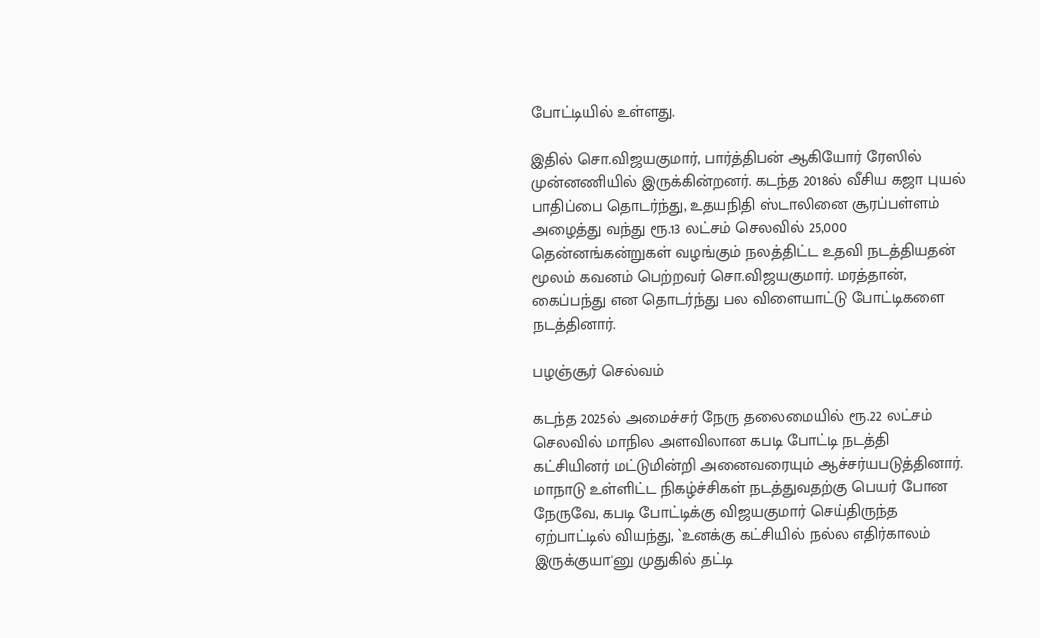போட்டியில் உள்ளது.

இதில் சொ.விஜயகுமார், பார்த்திபன் ஆகியோர் ரேஸில் முன்னணியில் இருக்கின்றனர். கடந்த 2018ல் வீசிய கஜா புயல் பாதிப்பை தொடர்ந்து, உதயநிதி ஸ்டாலினை சூரப்பள்ளம் அழைத்து வந்து ரூ.13 லட்சம் செலவில் 25,000 தென்னங்கன்றுகள் வழங்கும் நலத்திட்ட உதவி நடத்தியதன் மூலம் கவனம் பெற்றவர் சொ.விஜயகுமார். மரத்தான், கைப்பந்து என தொடர்ந்து பல விளையாட்டு போட்டிகளை நடத்தினார்.

பழஞ்சூர் செல்வம்

கடந்த 2025ல் அமைச்சர் நேரு தலைமையில் ரூ.22 லட்சம் செலவில் மாநில அளவிலான கபடி போட்டி நடத்தி கட்சியினர் மட்டுமின்றி அனைவரையும் ஆச்சர்யபடுத்தினார். மாநாடு உள்ளிட்ட நிகழ்ச்சிகள் நடத்துவதற்கு பெயர் போன நேருவே, கபடி போட்டிக்கு விஜயகுமார் செய்திருந்த ஏற்பாட்டில் வியந்து, `உனக்கு கட்சியில் நல்ல எதிர்காலம் இருக்குயா'னு முதுகில் தட்டி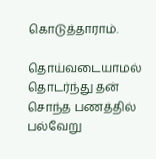கொடுத்தாராம்.

தொய்வடையாமல் தொடர்ந்து தன் சொந்த பணத்தில் பல்வேறு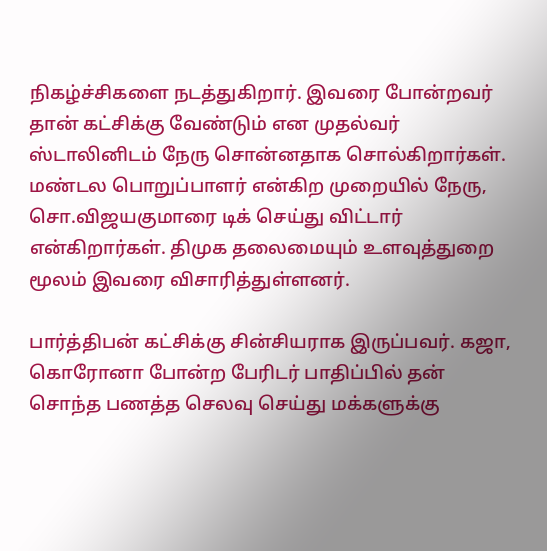நிகழ்ச்சிகளை நடத்துகிறார். இவரை போன்றவர் தான் கட்சிக்கு வேண்டும் என முதல்வர் ஸ்டாலினிடம் நேரு சொன்னதாக சொல்கிறார்கள். மண்டல பொறுப்பாளர் என்கிற முறையில் நேரு, சொ.விஜயகுமாரை டிக் செய்து விட்டார் என்கிறார்கள். திமுக தலைமையும் உளவுத்துறை மூலம் இவரை விசாரித்துள்ளனர்.

பார்த்திபன் கட்சிக்கு சின்சியராக இருப்பவர். கஜா, கொரோனா போன்ற பேரிடர் பாதிப்பில் தன் சொந்த பணத்த செலவு செய்து மக்களுக்கு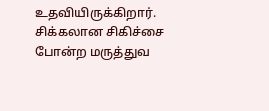உதவியிருக்கிறார். சிக்கலான சிகிச்சை போன்ற மருத்துவ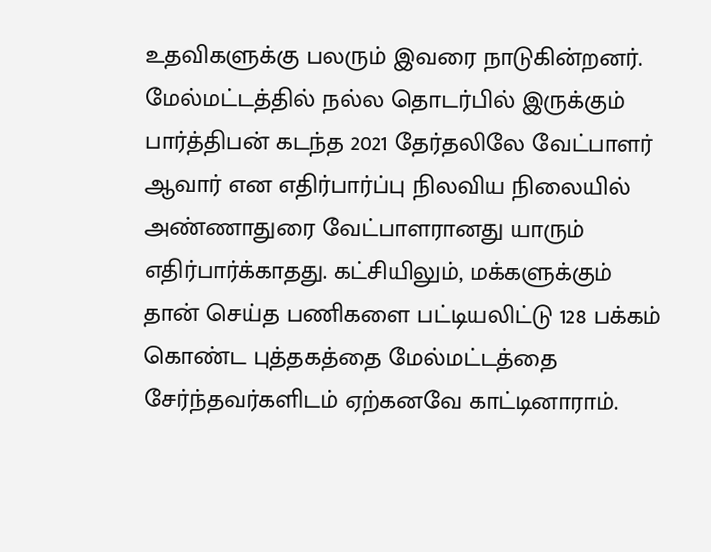உதவிகளுக்கு பலரும் இவரை நாடுகின்றனர். மேல்மட்டத்தில் நல்ல தொடர்பில் இருக்கும் பார்த்திபன் கடந்த 2021 தேர்தலிலே வேட்பாளர் ஆவார் என எதிர்பார்ப்பு நிலவிய நிலையில் அண்ணாதுரை வேட்பாளரானது யாரும் எதிர்பார்க்காதது. கட்சியிலும், மக்களுக்கும் தான் செய்த பணிகளை பட்டியலிட்டு 128 பக்கம் கொண்ட புத்தகத்தை மேல்மட்டத்தை சேர்ந்தவர்களிடம் ஏற்கனவே காட்டினாராம்.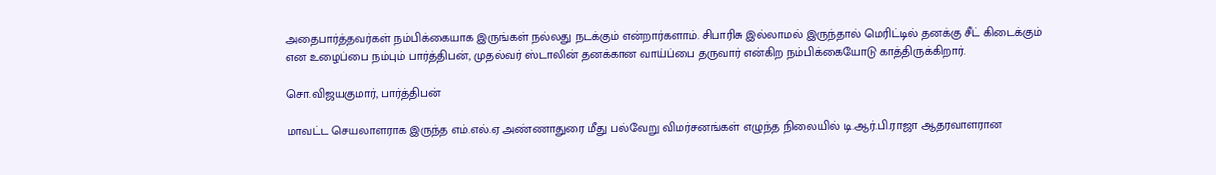அதைபார்த்தவர்கள் நம்பிக்கையாக இருங்கள் நல்லது நடக்கும் என்றார்களாம். சிபாரிசு இல்லாமல் இருந்தால் மெரிட்டில் தனக்கு சீட் கிடைக்கும் என உழைப்பை நம்பும் பார்த்திபன், முதல்வர் ஸ்டாலின் தனக்கான வாய்ப்பை தருவார் என்கிற நம்பிக்கையோடு காத்திருக்கிறார்.

சொ.விஜயகுமார், பார்த்திபன்

மாவட்ட செயலாளராக இருந்த எம்.எல்.ஏ அண்ணாதுரை மீது பல்வேறு விமர்சனங்கள் எழுந்த நிலையில் டி.ஆர்.பி.ராஜா ஆதரவாளரான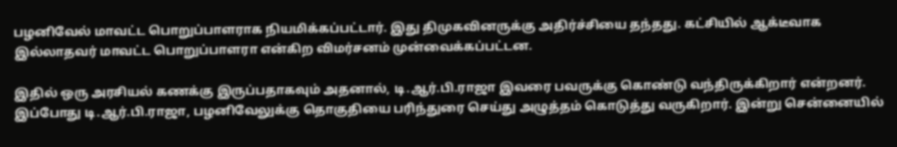பழனிவேல் மாவட்ட பொறுப்பாளராக நியமிக்கப்பட்டார். இது திமுகவினருக்கு அதிர்ச்சியை தந்தது. கட்சியில் ஆக்டீவாக இல்லாதவர் மாவட்ட பொறுப்பாளரா என்கிற விமர்சனம் முன்வைக்கப்பட்டன.

இதில் ஒரு அரசியல் கணக்கு இருப்பதாகவும் அதனால், டி.ஆர்.பி.ராஜா இவரை பவருக்கு கொண்டு வந்திருக்கிறார் என்றனர். இப்போது டி.ஆர்.பி.ராஜா, பழனிவேலுக்கு தொகுதியை பரிந்துரை செய்து அழுத்தம் கொடுத்து வருகிறார். இன்று சென்னையில்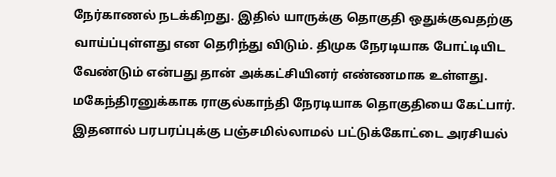நேர்காணல் நடக்கிறது. இதில் யாருக்கு தொகுதி ஒதுக்குவதற்கு வாய்ப்புள்ளது என தெரிந்து விடும். திமுக நேரடியாக போட்டியிட வேண்டும் என்பது தான் அக்கட்சியினர் எண்ணமாக உள்ளது. மகேந்திரனுக்காக ராகுல்காந்தி நேரடியாக தொகுதியை கேட்பார். இதனால் பரபரப்புக்கு பஞ்சமில்லாமல் பட்டுக்கோட்டை அரசியல்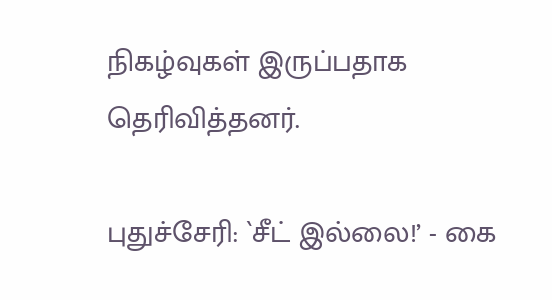நிகழ்வுகள் இருப்பதாக தெரிவித்தனர்.

புதுச்சேரி: `சீட் இல்லை!’ - கை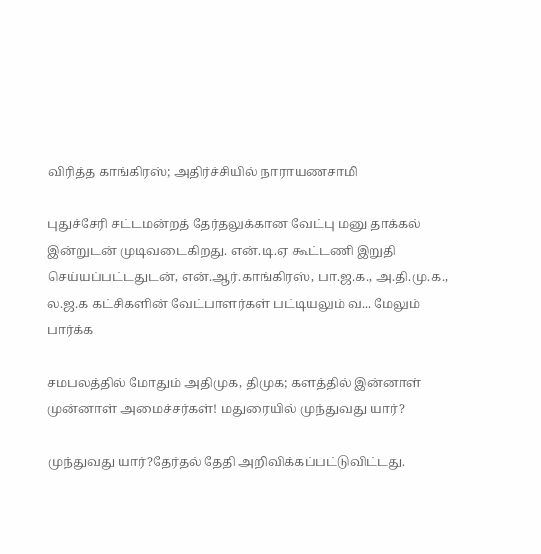விரித்த காங்கிரஸ்; அதிர்ச்சியில் நாராயணசாமி

புதுச்சேரி சட்டமன்றத் தேர்தலுக்கான வேட்பு மனு தாக்கல் இன்றுடன் முடிவடைகிறது. என்.டி.ஏ கூட்டணி இறுதி செய்யப்பட்டதுடன், என்.ஆர்.காங்கிரஸ், பா.ஜ.க., அ.தி.மு.க., ல.ஜ.க கட்சிகளின் வேட்பாளர்கள் பட்டியலும் வ... மேலும் பார்க்க

சமபலத்தில் மோதும் அதிமுக, திமுக; களத்தில் இன்னாள் முன்னாள் அமைச்சர்கள்! மதுரையில் முந்துவது யார்?

முந்துவது யார்?தேர்தல் தேதி அறிவிக்கப்பட்டுவிட்டது.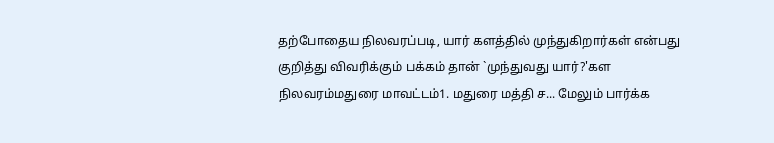தற்போதைய நிலவரப்படி, யார் களத்தில் முந்துகிறார்கள் என்பது குறித்து விவரிக்கும் பக்கம் தான் `முந்துவது யார்?'கள நிலவரம்மதுரை மாவட்டம்1. மதுரை மத்தி ச... மேலும் பார்க்க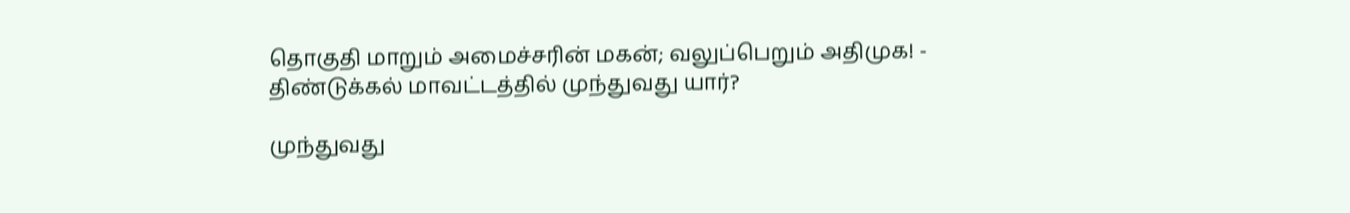தொகுதி மாறும் அமைச்சரின் மகன்; வலுப்பெறும் அதிமுக! - திண்டுக்கல் மாவட்டத்தில் முந்துவது யார்?

முந்துவது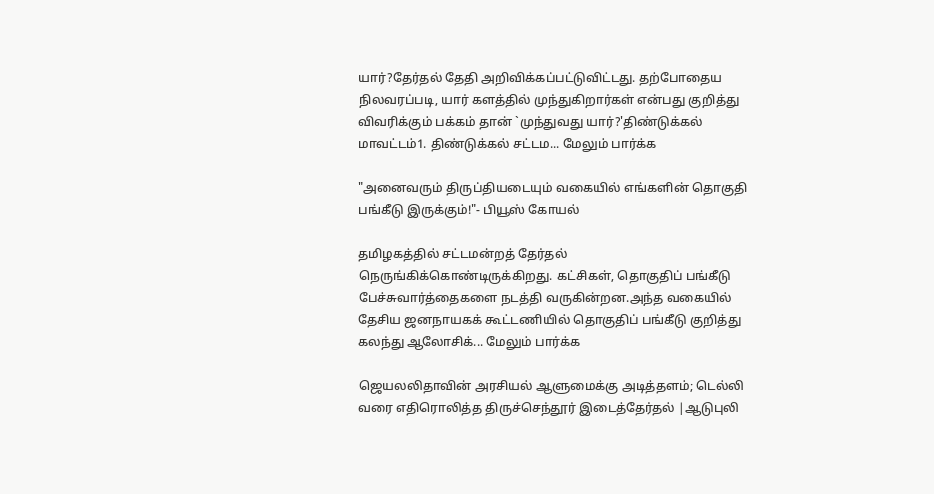யார்?தேர்தல் தேதி அறிவிக்கப்பட்டுவிட்டது. தற்போதைய நிலவரப்படி, யார் களத்தில் முந்துகிறார்கள் என்பது குறித்து விவரிக்கும் பக்கம் தான் `முந்துவது யார்?'திண்டுக்கல் மாவட்டம்1. திண்டுக்கல் சட்டம... மேலும் பார்க்க

"அனைவரும் திருப்தியடையும் வகையில் எங்களின் தொகுதி பங்கீடு இருக்கும்!"- பியூஸ் கோயல்

தமிழகத்தில் சட்டமன்றத் தேர்தல் நெருங்கிக்கொண்டிருக்கிறது. கட்சிகள், தொகுதிப் பங்கீடு பேச்சுவார்த்தைகளை நடத்தி வருகின்றன.அந்த வகையில் தேசிய ஜனநாயகக் கூட்டணியில் தொகுதிப் பங்கீடு குறித்து கலந்து ஆலோசிக்... மேலும் பார்க்க

ஜெயலலிதாவின் அரசியல் ஆளுமைக்கு அடித்தளம்; டெல்லி வரை எதிரொலித்த திருச்செந்தூர் இடைத்தேர்தல் |ஆடுபுலி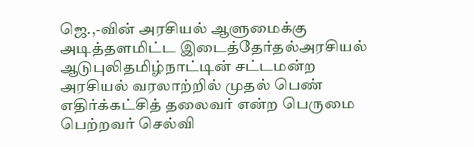ஜெ.,-வின் அரசியல் ஆளுமைக்கு அடித்தளமிட்ட இடைத்தேர்தல்அரசியல் ஆடுபுலிதமிழ்நாட்டின் சட்டமன்ற அரசியல் வரலாற்றில் முதல் பெண் எதிர்க்கட்சித் தலைவர் என்ற பெருமை பெற்றவர் செல்வி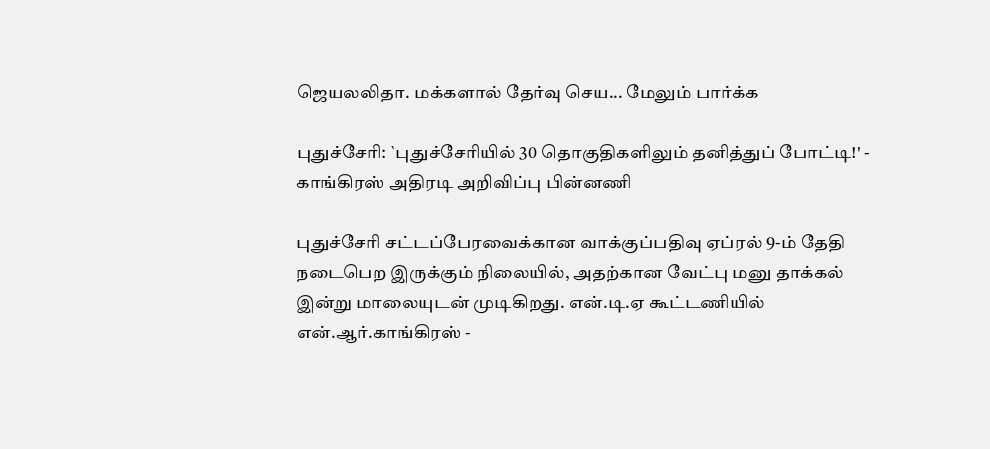ஜெயலலிதா. மக்களால் தேர்வு செய... மேலும் பார்க்க

புதுச்சேரி: `புதுச்சேரியில் 30 தொகுதிகளிலும் தனித்துப் போட்டி!' - காங்கிரஸ் அதிரடி அறிவிப்பு பின்னணி

புதுச்சேரி சட்டப்பேரவைக்கான வாக்குப்பதிவு ஏப்ரல் 9-ம் தேதி நடைபெற இருக்கும் நிலையில், அதற்கான வேட்பு மனு தாக்கல் இன்று மாலையுடன் முடிகிறது. என்.டி.ஏ கூட்டணியில் என்.ஆர்.காங்கிரஸ் -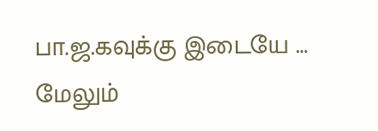பா.ஜ.கவுக்கு இடையே ... மேலும்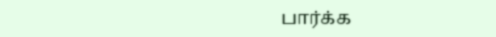பார்க்க